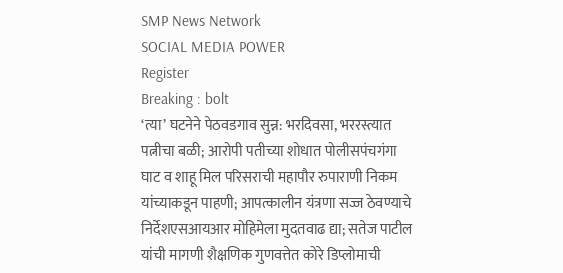SMP News Network
SOCIAL MEDIA POWER
Register
Breaking : bolt
‘त्या’ घटनेने पेठवडगाव सुन्न: भरदिवसा, भररस्त्यात पत्नीचा बळी; आरोपी पतीच्या शोधात पोलीसपंचगंगा घाट व शाहू मिल परिसराची महापौर रुपाराणी निकम यांच्याकडून पाहणी; आपत्कालीन यंत्रणा सज्ज ठेवण्याचे निर्देशएसआयआर मोहिमेला मुदतवाढ द्या; सतेज पाटील यांची मागणी शैक्षणिक गुणवत्तेत कोरे डिप्लोमाची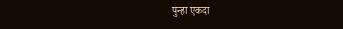पुन्हा एकदा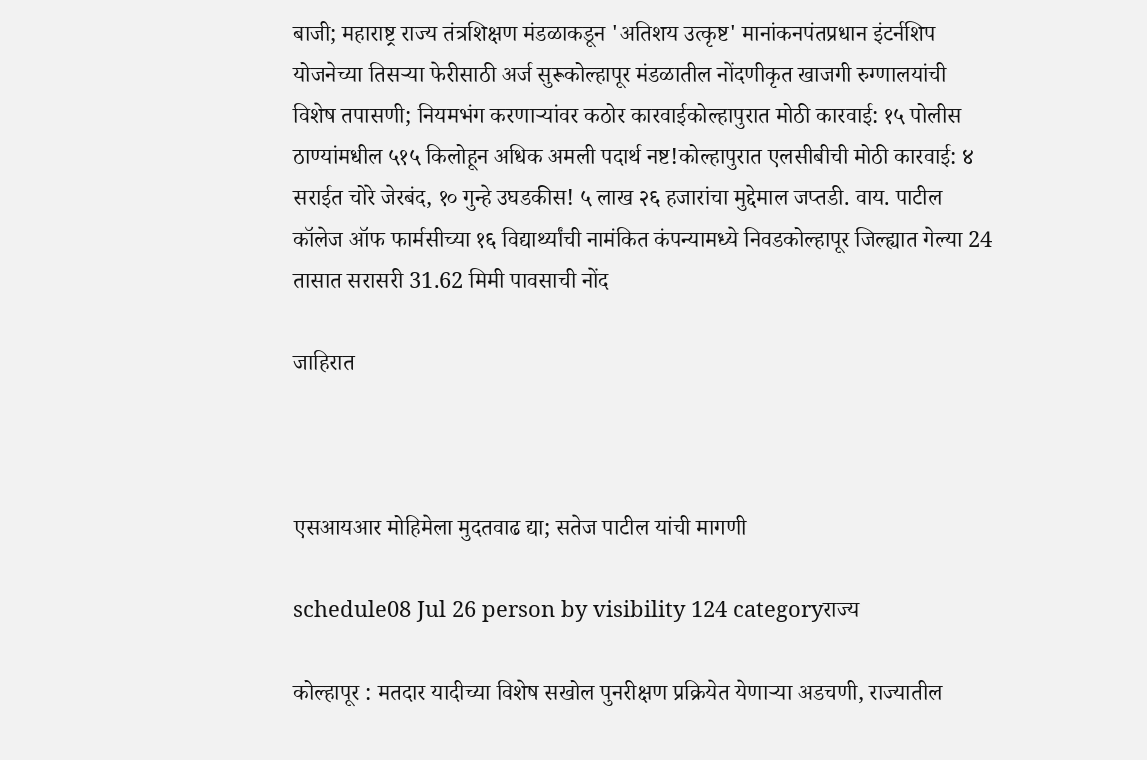बाजी; महाराष्ट्र राज्य तंत्रशिक्षण मंडळाकडून 'अतिशय उत्कृष्ट' मानांकनपंतप्रधान इंटर्नशिप योजनेच्या तिसऱ्या फेरीसाठी अर्ज सुरूकोल्हापूर मंडळातील नोंदणीकृत खाजगी रुग्णालयांची विशेष तपासणी; नियमभंग करणाऱ्यांवर कठोर कारवाईकोल्हापुरात मोठी कारवाई: १५ पोलीस ठाण्यांमधील ५१५ किलोहून अधिक अमली पदार्थ नष्ट!कोल्हापुरात एलसीबीची मोठी कारवाई: ४ सराईत चोरे जेरबंद, १० गुन्हे उघडकीस! ५ लाख २६ हजारांचा मुद्देमाल जप्तडी. वाय. पाटील कॉलेज ऑफ फार्मसीच्या १६ विद्यार्थ्यांची नामंकित कंपन्यामध्ये निवडकोल्हापूर जिल्ह्यात गेल्या 24 तासात सरासरी 31.62 मिमी पावसाची नोंद

जाहिरात



एसआयआर मोहिमेला मुदतवाढ द्या; सतेज पाटील यांची मागणी

schedule08 Jul 26 person by visibility 124 categoryराज्य

कोल्हापूर : मतदार यादीच्या विशेष सखोल पुनरीक्षण प्रक्रियेत येणाऱ्या अडचणी, राज्यातील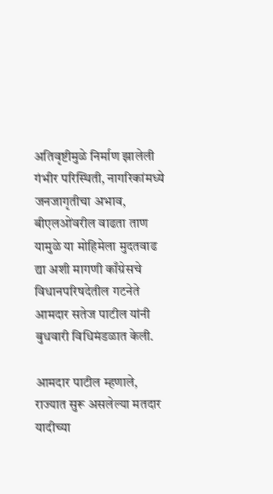अतिवृष्टीमुळे निर्माण झालेली गंभीर परिस्थिती, नागरिकांमध्ये जनजागृतीचा अभाव, बीएलओंवरील वाढता ताण यामुळे या मोहिमेला मुदतवाढ द्या अशी मागणी काँग्रेसचे विधानपरिषदेतील गटनेते आमदार सतेज पाटील यांनी बुधवारी विधिमंडळात केली.

आमदार पाटील म्हणाले, राज्यात सुरू असलेल्या मतदार यादीच्या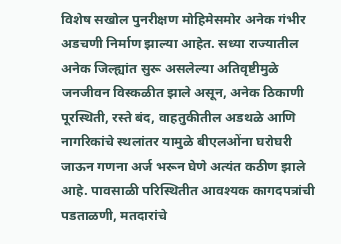विशेष सखोल पुनरीक्षण मोहिमेसमोर अनेक गंभीर अडचणी निर्माण झाल्या आहेत. सध्या राज्यातील अनेक जिल्ह्यांत सुरू असलेल्या अतिवृष्टीमुळे जनजीवन विस्कळीत झाले असून, अनेक ठिकाणी पूरस्थिती, रस्ते बंद, वाहतुकीतील अडथळे आणि नागरिकांचे स्थलांतर यामुळे बीएलओंना घरोघरी जाऊन गणना अर्ज भरून घेणे अत्यंत कठीण झाले आहे. पावसाळी परिस्थितीत आवश्यक कागदपत्रांची पडताळणी, मतदारांचे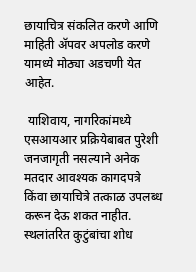छायाचित्र संकलित करणे आणि माहिती ॲपवर अपलोड करणे यामध्ये मोठ्या अडचणी येत आहेत.

 याशिवाय, नागरिकांमध्ये एसआयआर प्रक्रियेबाबत पुरेशी जनजागृती नसल्याने अनेक मतदार आवश्यक कागदपत्रे किंवा छायाचित्रे तत्काळ उपलब्ध करून देऊ शकत नाहीत. स्थलांतरित कुटुंबांचा शोध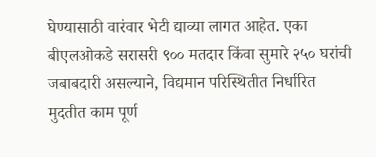घेण्यासाठी वारंवार भेटी द्याव्या लागत आहेत. एका बीएलओकडे सरासरी ९०० मतदार किंवा सुमारे २५० घरांची जबाबदारी असल्याने, विद्यमान परिस्थितीत निर्धारित मुदतीत काम पूर्ण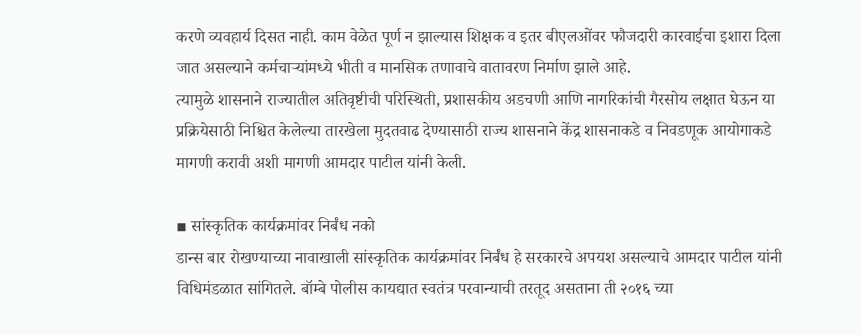करणे व्यवहार्य दिसत नाही. काम वेळेत पूर्ण न झाल्यास शिक्षक व इतर बीएलओंवर फौजदारी कारवाईचा इशारा दिला जात असल्याने कर्मचाऱ्यांमध्ये भीती व मानसिक तणावाचे वातावरण निर्माण झाले आहे.
त्यामुळे शासनाने राज्यातील अतिवृष्टीची परिस्थिती, प्रशासकीय अडचणी आणि नागरिकांची गैरसोय लक्षात घेऊन या प्रक्रियेसाठी निश्चित केलेल्या तारखेला मुदतवाढ देण्यासाठी राज्य शासनाने केंद्र शासनाकडे व निवडणूक आयोगाकडे मागणी करावी अशी मागणी आमदार पाटील यांनी केली.

▪ सांस्कृतिक कार्यक्रमांवर निर्बंध नको
डान्स बार रोखण्याच्या नावाखाली सांस्कृतिक कार्यक्रमांवर निर्बंध हे सरकारचे अपयश असल्याचे आमदार पाटील यांनी विधिमंडळात सांगितले. बॉम्बे पोलीस कायद्यात स्वतंत्र परवान्याची तरतूद असताना ती २०१६ च्या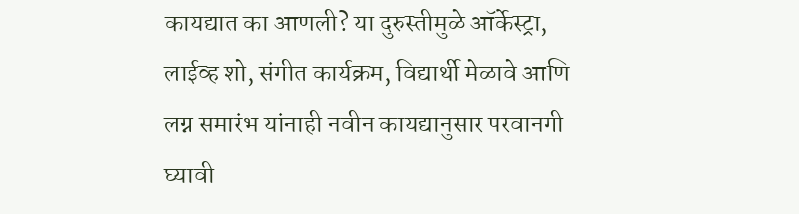कायद्यात का आणली? या दुरुस्तीमुळे ऑर्केस्ट्रा, लाईव्ह शो, संगीत कार्यक्रम, विद्यार्थी मेळावे आणि लग्न समारंभ यांनाही नवीन कायद्यानुसार परवानगी घ्यावी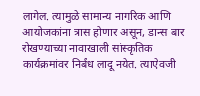लागेल. त्यामुळे सामान्य नागरिक आणि आयोजकांना त्रास होणार असून, डान्स बार रोखण्याच्या नावाखाली सांस्कृतिक कार्यक्रमांवर निर्बंध लादू नयेत. त्याऐवजी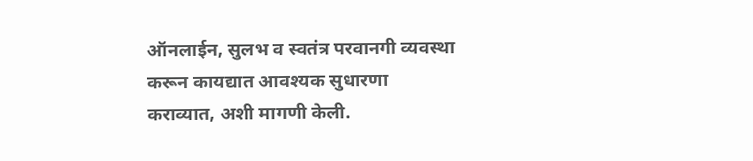ऑनलाईन, सुलभ व स्वतंत्र परवानगी व्यवस्था करून कायद्यात आवश्यक सुधारणा कराव्यात, अशी मागणी केली.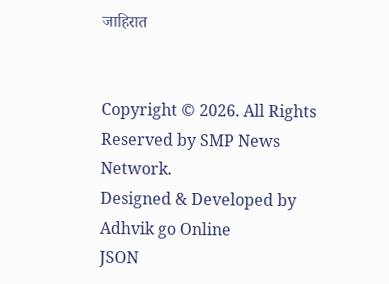जाहिरात


Copyright © 2026. All Rights Reserved by SMP News Network.
Designed & Developed by Adhvik go Online
JSON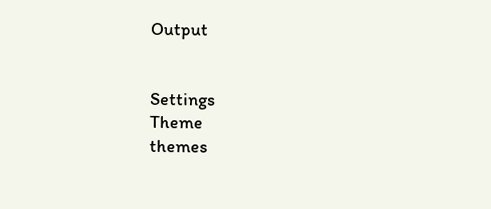Output


Settings
Theme
themes